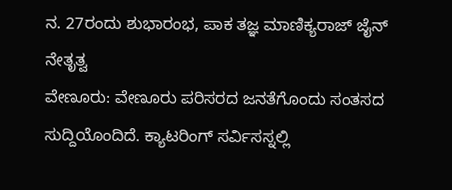ನ. 27ರಂದು ಶುಭಾರಂಭ, ಪಾಕ ತಜ್ಞ ಮಾಣಿಕ್ಯರಾಜ್ ಜೈನ್ ನೇತೃತ್ವ
ವೇಣೂರು: ವೇಣೂರು ಪರಿಸರದ ಜನತೆಗೊಂದು ಸಂತಸದ ಸುದ್ದಿಯೊಂದಿದೆ. ಕ್ಯಾಟರಿಂಗ್ ಸರ್ವಿಸಸ್ನಲ್ಲಿ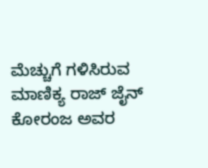ಮೆಚ್ಚುಗೆ ಗಳಿಸಿರುವ ಮಾಣಿಕ್ಯ ರಾಜ್ ಜೈನ್ ಕೋರಂಜ ಅವರ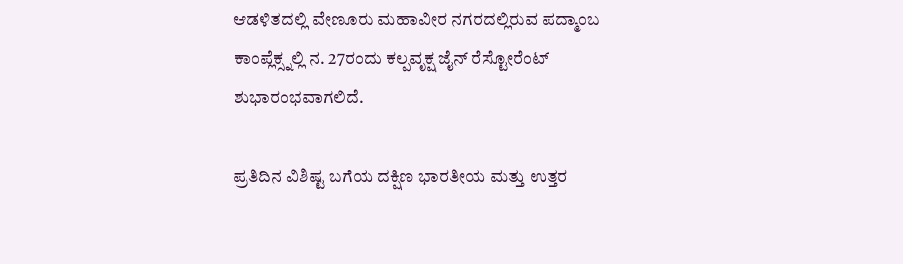ಆಡಳಿತದಲ್ಲಿ ವೇಣೂರು ಮಹಾವೀರ ನಗರದಲ್ಲಿರುವ ಪದ್ಮಾಂಬ ಕಾಂಪ್ಲೆಕ್ಸ್ನಲ್ಲಿ ನ. 27ರಂದು ಕಲ್ಪವೃಕ್ಷ ಜೈನ್ ರೆಸ್ಟೋರೆಂಟ್ ಶುಭಾರಂಭವಾಗಲಿದೆ.

ಪ್ರತಿದಿನ ವಿಶಿಷ್ಟ ಬಗೆಯ ದಕ್ಷಿಣ ಭಾರತೀಯ ಮತ್ತು ಉತ್ತರ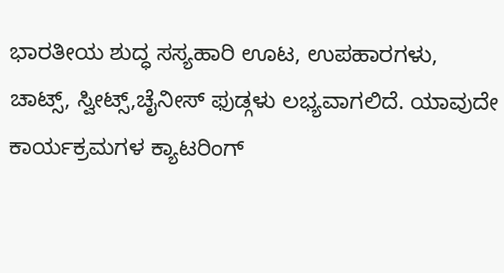ಭಾರತೀಯ ಶುದ್ಧ ಸಸ್ಯಹಾರಿ ಊಟ, ಉಪಹಾರಗಳು, ಚಾಟ್ಸ್, ಸ್ವೀಟ್ಸ್,ಚೈನೀಸ್ ಫುಡ್ಗಳು ಲಭ್ಯವಾಗಲಿದೆ. ಯಾವುದೇ ಕಾರ್ಯಕ್ರಮಗಳ ಕ್ಯಾಟರಿಂಗ್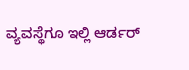ವ್ಯವಸ್ಥೆಗೂ ಇಲ್ಲಿ ಆರ್ಡರ್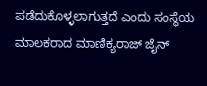ಪಡೆದುಕೊಳ್ಳಲಾಗುತ್ತದೆ ಎಂದು ಸಂಸ್ಥೆಯ ಮಾಲಕರಾದ ಮಾಣಿಕ್ಯರಾಜ್ ಜೈನ್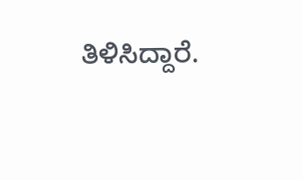ತಿಳಿಸಿದ್ದಾರೆ.